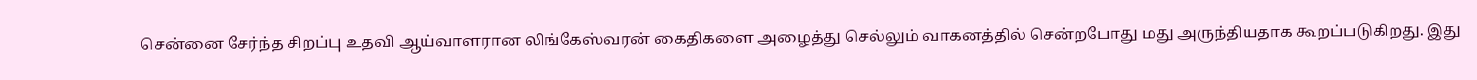சென்னை சேர்ந்த சிறப்பு உதவி ஆய்வாளரான லிங்கேஸ்வரன் கைதிகளை அழைத்து செல்லும் வாகனத்தில் சென்றபோது மது அருந்தியதாக கூறப்படுகிறது. இது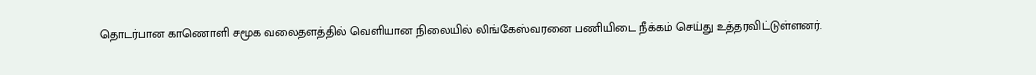தொடர்பான காணொளி சமூக வலைதளத்தில் வெளியான நிலையில் லிங்கேஸ்வரனை பணியிடை நீக்கம் செய்து உத்தரவிட்டுள்ளனர்.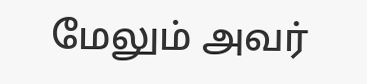மேலும் அவர்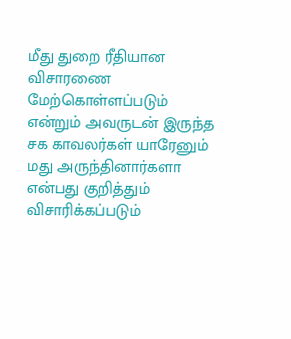மீது துறை ரீதியான விசாரணை மேற்கொள்ளப்படும் என்றும் அவருடன் இருந்த சக காவலர்கள் யாரேனும் மது அருந்தினார்களா என்பது குறித்தும் விசாரிக்கப்படும்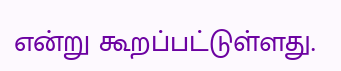என்று கூறப்பட்டுள்ளது.